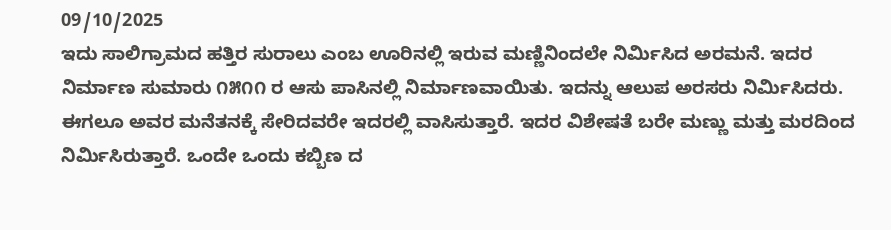09/10/2025
ಇದು ಸಾಲಿಗ್ರಾಮದ ಹತ್ತಿರ ಸುರಾಲು ಎಂಬ ಊರಿನಲ್ಲಿ ಇರುವ ಮಣ್ಣಿನಿಂದಲೇ ನಿರ್ಮಿಸಿದ ಅರಮನೆ. ಇದರ ನಿರ್ಮಾಣ ಸುಮಾರು ೧೫೧೧ ರ ಆಸು ಪಾಸಿನಲ್ಲಿ ನಿರ್ಮಾಣವಾಯಿತು. ಇದನ್ನು ಆಲುಪ ಅರಸರು ನಿರ್ಮಿಸಿದರು. ಈಗಲೂ ಅವರ ಮನೆತನಕ್ಕೆ ಸೇರಿದವರೇ ಇದರಲ್ಲಿ ವಾಸಿಸುತ್ತಾರೆ. ಇದರ ವಿಶೇಷತೆ ಬರೇ ಮಣ್ಣು ಮತ್ತು ಮರದಿಂದ ನಿರ್ಮಿಸಿರುತ್ತಾರೆ. ಒಂದೇ ಒಂದು ಕಬ್ಬಿಣ ದ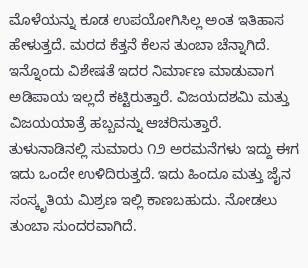ಮೊಳೆಯನ್ನು ಕೂಡ ಉಪಯೋಗಿಸಿಲ್ಲ ಅಂತ ಇತಿಹಾಸ ಹೇಳುತ್ತದೆ. ಮರದ ಕೆತ್ತನೆ ಕೆಲಸ ತುಂಬಾ ಚೆನ್ನಾಗಿದೆ. ಇನ್ನೊಂದು ವಿಶೇಷತೆ ಇದರ ನಿರ್ಮಾಣ ಮಾಡುವಾಗ ಅಡಿಪಾಯ ಇಲ್ಲದೆ ಕಟ್ಟಿರುತ್ತಾರೆ. ವಿಜಯದಶಮಿ ಮತ್ತು ವಿಜಯಯಾತ್ರೆ ಹಬ್ಬವನ್ನು ಆಚರಿಸುತ್ತಾರೆ. ತುಳುನಾಡಿನಲ್ಲಿ ಸುಮಾರು ೧೨ ಅರಮನೆಗಳು ಇದ್ದು ಈಗ ಇದು ಒಂದೇ ಉಳಿದಿರುತ್ತದೆ. ಇದು ಹಿಂದೂ ಮತ್ತು ಜೈನ ಸಂಸ್ಕೃತಿಯ ಮಿಶ್ರಣ ಇಲ್ಲಿ ಕಾಣಬಹುದು. ನೋಡಲು ತುಂಬಾ ಸುಂದರವಾಗಿದೆ.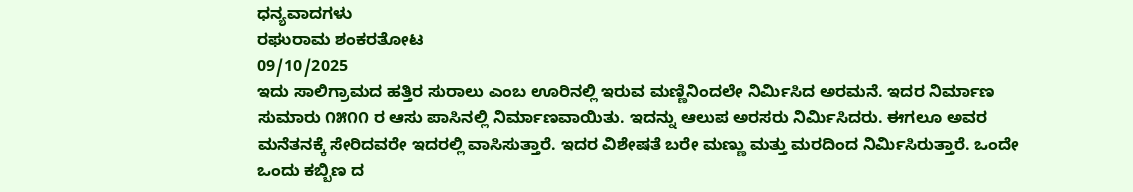ಧನ್ಯವಾದಗಳು
ರಘುರಾಮ ಶಂಕರತೋಟ
09/10/2025
ಇದು ಸಾಲಿಗ್ರಾಮದ ಹತ್ತಿರ ಸುರಾಲು ಎಂಬ ಊರಿನಲ್ಲಿ ಇರುವ ಮಣ್ಣಿನಿಂದಲೇ ನಿರ್ಮಿಸಿದ ಅರಮನೆ. ಇದರ ನಿರ್ಮಾಣ ಸುಮಾರು ೧೫೧೧ ರ ಆಸು ಪಾಸಿನಲ್ಲಿ ನಿರ್ಮಾಣವಾಯಿತು. ಇದನ್ನು ಆಲುಪ ಅರಸರು ನಿರ್ಮಿಸಿದರು. ಈಗಲೂ ಅವರ ಮನೆತನಕ್ಕೆ ಸೇರಿದವರೇ ಇದರಲ್ಲಿ ವಾಸಿಸುತ್ತಾರೆ. ಇದರ ವಿಶೇಷತೆ ಬರೇ ಮಣ್ಣು ಮತ್ತು ಮರದಿಂದ ನಿರ್ಮಿಸಿರುತ್ತಾರೆ. ಒಂದೇ ಒಂದು ಕಬ್ಬಿಣ ದ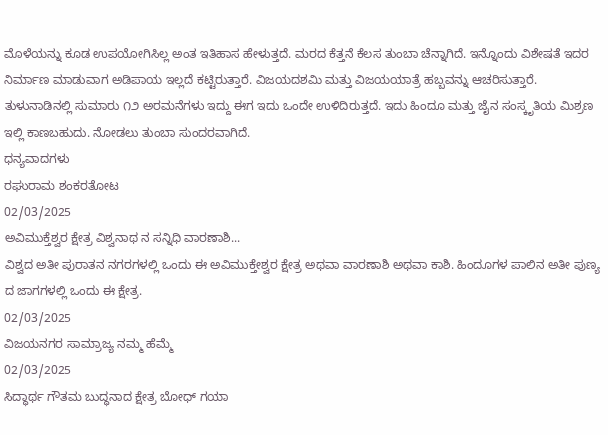ಮೊಳೆಯನ್ನು ಕೂಡ ಉಪಯೋಗಿಸಿಲ್ಲ ಅಂತ ಇತಿಹಾಸ ಹೇಳುತ್ತದೆ. ಮರದ ಕೆತ್ತನೆ ಕೆಲಸ ತುಂಬಾ ಚೆನ್ನಾಗಿದೆ. ಇನ್ನೊಂದು ವಿಶೇಷತೆ ಇದರ ನಿರ್ಮಾಣ ಮಾಡುವಾಗ ಅಡಿಪಾಯ ಇಲ್ಲದೆ ಕಟ್ಟಿರುತ್ತಾರೆ. ವಿಜಯದಶಮಿ ಮತ್ತು ವಿಜಯಯಾತ್ರೆ ಹಬ್ಬವನ್ನು ಆಚರಿಸುತ್ತಾರೆ. ತುಳುನಾಡಿನಲ್ಲಿ ಸುಮಾರು ೧೨ ಅರಮನೆಗಳು ಇದ್ದು ಈಗ ಇದು ಒಂದೇ ಉಳಿದಿರುತ್ತದೆ. ಇದು ಹಿಂದೂ ಮತ್ತು ಜೈನ ಸಂಸ್ಕೃತಿಯ ಮಿಶ್ರಣ ಇಲ್ಲಿ ಕಾಣಬಹುದು. ನೋಡಲು ತುಂಬಾ ಸುಂದರವಾಗಿದೆ.
ಧನ್ಯವಾದಗಳು
ರಘುರಾಮ ಶಂಕರತೋಟ
02/03/2025
ಅವಿಮುಕ್ತೆಶ್ವರ ಕ್ಷೇತ್ರ ವಿಶ್ವನಾಥ ನ ಸನ್ನಿಧಿ ವಾರಣಾಶಿ...
ವಿಶ್ವದ ಅತೀ ಪುರಾತನ ನಗರಗಳಲ್ಲಿ ಒಂದು ಈ ಅವಿಮುಕ್ತೇಶ್ವರ ಕ್ಷೇತ್ರ ಅಥವಾ ವಾರಣಾಶಿ ಅಥವಾ ಕಾಶಿ. ಹಿಂದೂಗಳ ಪಾಲಿನ ಅತೀ ಪುಣ್ಯ ದ ಜಾಗಗಳಲ್ಲಿ ಒಂದು ಈ ಕ್ಷೇತ್ರ.
02/03/2025
ವಿಜಯನಗರ ಸಾಮ್ರಾಜ್ಯ ನಮ್ಮ ಹೆಮ್ಮೆ
02/03/2025
ಸಿದ್ಧಾರ್ಥ ಗೌತಮ ಬುದ್ಧನಾದ ಕ್ಷೇತ್ರ ಬೋಧ್ ಗಯಾ